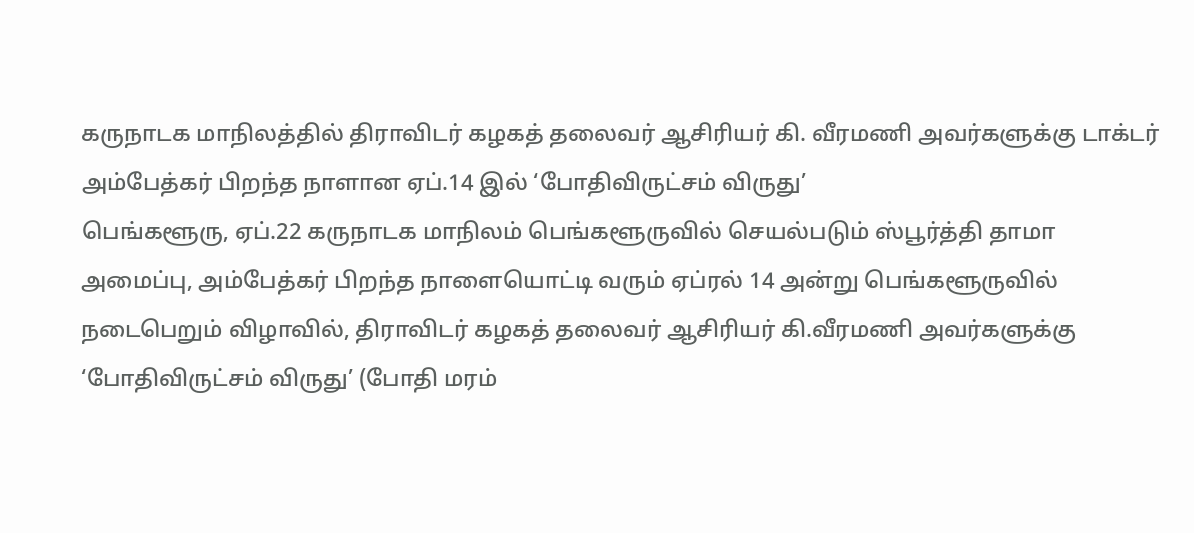கருநாடக மாநிலத்தில் திராவிடர் கழகத் தலைவர் ஆசிரியர் கி. வீரமணி அவர்களுக்கு டாக்டர் அம்பேத்கர் பிறந்த நாளான ஏப்.14 இல் ‘போதிவிருட்சம் விருது’
பெங்களூரு, ஏப்.22 கருநாடக மாநிலம் பெங்களூருவில் செயல்படும் ஸ்பூர்த்தி தாமா அமைப்பு, அம்பேத்கர் பிறந்த நாளையொட்டி வரும் ஏப்ரல் 14 அன்று பெங்களூருவில் நடைபெறும் விழாவில், திராவிடர் கழகத் தலைவர் ஆசிரியர் கி.வீரமணி அவர்களுக்கு ‘போதிவிருட்சம் விருது’ (போதி மரம்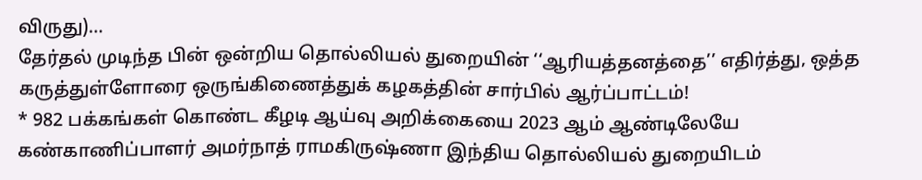விருது)…
தேர்தல் முடிந்த பின் ஒன்றிய தொல்லியல் துறையின் ‘‘ஆரியத்தனத்தை’’ எதிர்த்து, ஒத்த கருத்துள்ளோரை ஒருங்கிணைத்துக் கழகத்தின் சார்பில் ஆர்ப்பாட்டம்!
* 982 பக்கங்கள் கொண்ட கீழடி ஆய்வு அறிக்கையை 2023 ஆம் ஆண்டிலேயே கண்காணிப்பாளர் அமர்நாத் ராமகிருஷ்ணா இந்திய தொல்லியல் துறையிடம்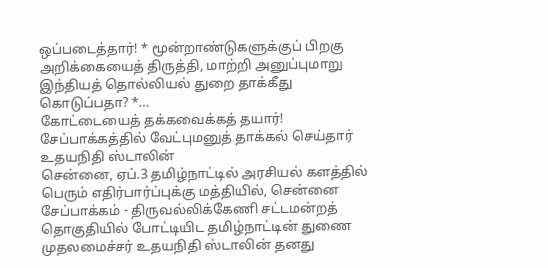ஒப்படைத்தார்! * மூன்றாண்டுகளுக்குப் பிறகு அறிக்கையைத் திருத்தி, மாற்றி அனுப்புமாறு இந்தியத் தொல்லியல் துறை தாக்கீது கொடுப்பதா? *…
கோட்டையைத் தக்கவைக்கத் தயார்! சேப்பாக்கத்தில் வேட்புமனுத் தாக்கல் செய்தார் உதயநிதி ஸ்டாலின்
சென்னை, ஏப்.3 தமிழ்நாட்டில் அரசியல் களத்தில் பெரும் எதிர்பார்ப்புக்கு மத்தியில், சென்னை சேப்பாக்கம் - திருவல்லிக்கேணி சட்டமன்றத் தொகுதியில் போட்டியிட தமிழ்நாட்டின் துணை முதலமைச்சர் உதயநிதி ஸ்டாலின் தனது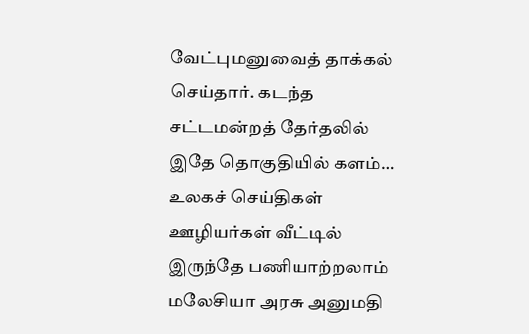வேட்புமனுவைத் தாக்கல் செய்தார். கடந்த சட்டமன்றத் தேர்தலில் இதே தொகுதியில் களம்…
உலகச் செய்திகள்
ஊழியர்கள் வீட்டில் இருந்தே பணியாற்றலாம் மலேசியா அரசு அனுமதி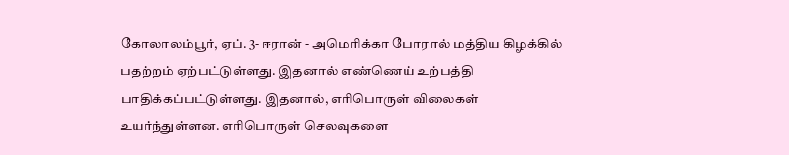கோலாலம்பூர், ஏப். 3- ஈரான் - அமெரிக்கா போரால் மத்திய கிழக்கில் பதற்றம் ஏற்பட்டுள்ளது. இதனால் எண்ணெய் உற்பத்தி பாதிக்கப்பட்டுள்ளது. இதனால், எரிபொருள் விலைகள் உயர்ந்துள்ளன. எரிபொருள் செலவுகளை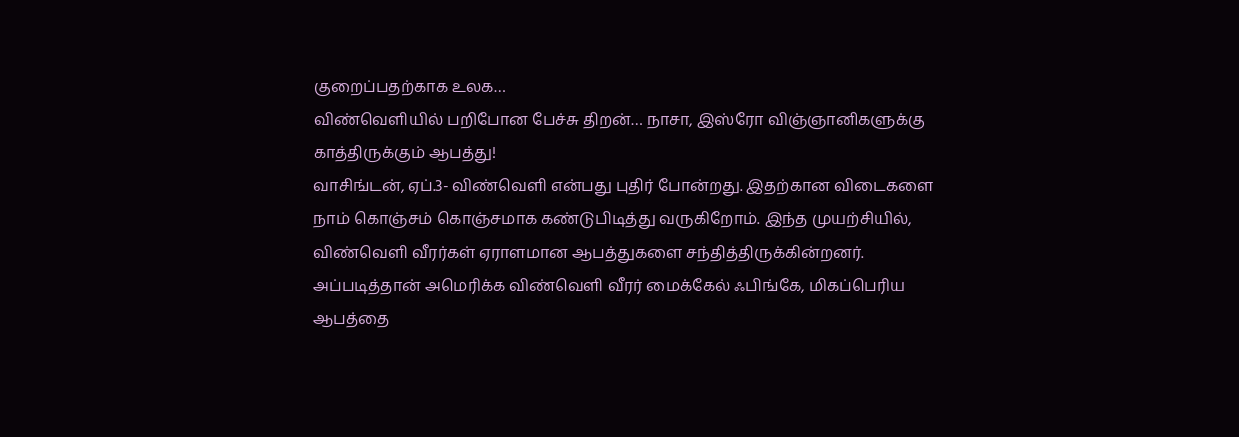குறைப்பதற்காக உலக…
விண்வெளியில் பறிபோன பேச்சு திறன்… நாசா, இஸ்ரோ விஞ்ஞானிகளுக்கு காத்திருக்கும் ஆபத்து!
வாசிங்டன், ஏப்.3- விண்வெளி என்பது புதிர் போன்றது. இதற்கான விடைகளை நாம் கொஞ்சம் கொஞ்சமாக கண்டுபிடித்து வருகிறோம். இந்த முயற்சியில், விண்வெளி வீரர்கள் ஏராளமான ஆபத்துகளை சந்தித்திருக்கின்றனர். அப்படித்தான் அமெரிக்க விண்வெளி வீரர் மைக்கேல் ஃபிங்கே, மிகப்பெரிய ஆபத்தை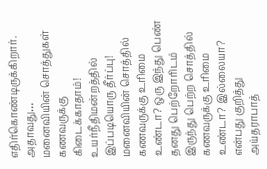எதிர்கொண்டிருக்கிறார். அதாவது…
மனைவியின் சொத்துகள் கணவருக்கு கிடைக்காதாம்! உயர்நீதிமன்றத்தில் இப்படியொரு தீர்ப்பு!
மனைவியின் சொத்தில் கணவருக்கு உரிமை உண்டா? ஒரு இந்து பெண் தனது பெற்றோரிடம் இருந்து பெற்ற சொத்தில் கணவருக்கு உரிமை உண்டா? இல்லையா? என்பது குறித்து அய்தராபாத்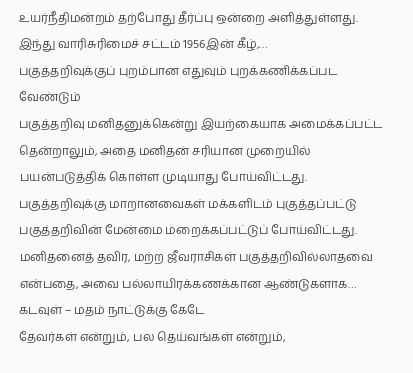உயர்நீதிமன்றம் தற்போது தீர்ப்பு ஒன்றை அளித்துள்ளது. இந்து வாரிசுரிமைச் சட்டம் 1956இன் கீழ்,…
பகுத்தறிவுக்குப் புறம்பான எதுவும் புறக்கணிக்கப்பட வேண்டும்
பகுத்தறிவு மனிதனுக்கென்று இயற்கையாக அமைக்கப்பட்ட தென்றாலும், அதை மனிதன் சரியான முறையில் பயன்படுத்திக் கொள்ள முடியாது போய்விட்டது. பகுத்தறிவுக்கு மாறானவைகள் மக்களிடம் புகுத்தப்பட்டு பகுத்தறிவின் மேன்மை மறைக்கப்பட்டுப் போய்விட்டது. மனிதனைத் தவிர, மற்ற ஜீவராசிகள் பகுத்தறிவில்லாதவை என்பதை, அவை பல்லாயிரக்கணக்கான ஆண்டுகளாக…
கடவுள் – மதம் நாட்டுக்கு கேடே
தேவர்கள் என்றும், பல தெய்வங்கள் என்றும்,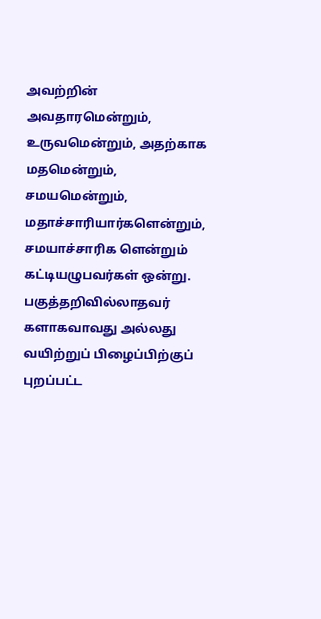அவற்றின் அவதாரமென்றும், உருவமென்றும், அதற்காக மதமென்றும், சமயமென்றும், மதாச்சாரியார்களென்றும், சமயாச்சாரிக ளென்றும் கட்டியழுபவர்கள் ஒன்று. பகுத்தறிவில்லாதவர் களாகவாவது அல்லது வயிற்றுப் பிழைப்பிற்குப் புறப்பட்ட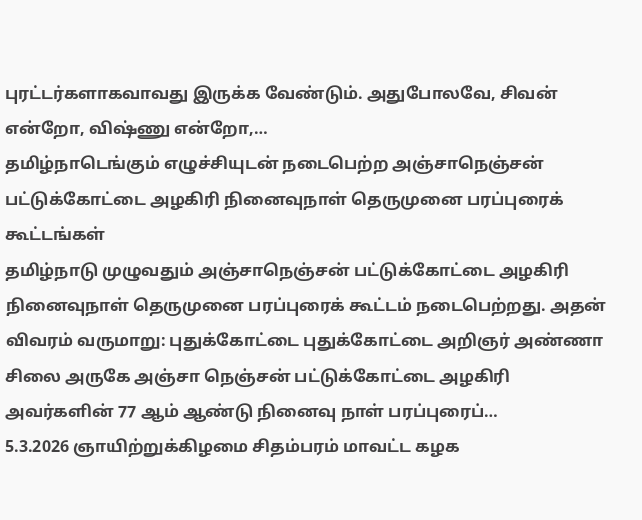புரட்டர்களாகவாவது இருக்க வேண்டும். அதுபோலவே, சிவன் என்றோ, விஷ்ணு என்றோ,…
தமிழ்நாடெங்கும் எழுச்சியுடன் நடைபெற்ற அஞ்சாநெஞ்சன் பட்டுக்கோட்டை அழகிரி நினைவுநாள் தெருமுனை பரப்புரைக் கூட்டங்கள்
தமிழ்நாடு முழுவதும் அஞ்சாநெஞ்சன் பட்டுக்கோட்டை அழகிரி நினைவுநாள் தெருமுனை பரப்புரைக் கூட்டம் நடைபெற்றது. அதன் விவரம் வருமாறு: புதுக்கோட்டை புதுக்கோட்டை அறிஞர் அண்ணா சிலை அருகே அஞ்சா நெஞ்சன் பட்டுக்கோட்டை அழகிரி அவர்களின் 77 ஆம் ஆண்டு நினைவு நாள் பரப்புரைப்…
5.3.2026 ஞாயிற்றுக்கிழமை சிதம்பரம் மாவட்ட கழக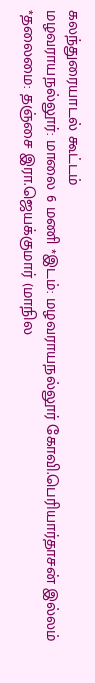கலந்துரையாடல் கூட்டம்
மழவராயநல்லூர்: மாலை 6 மணி *இடம்: மழவராயநல்லூர் கோவி.பெரியார்தாசன் இல்லம் *தலைமை: தஞ்சை இரா.ஜெயக்குமார் (மாநில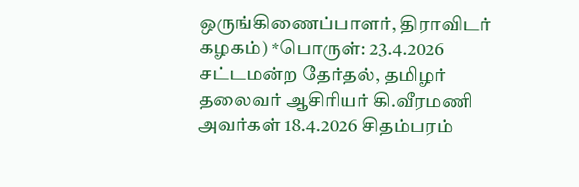ஒருங்கிணைப்பாளர், திராவிடர் கழகம்) *பொருள்: 23.4.2026 சட்டமன்ற தேர்தல், தமிழர் தலைவர் ஆசிரியர் கி.வீரமணி அவர்கள் 18.4.2026 சிதம்பரம்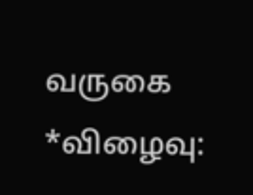வருகை *விழைவு: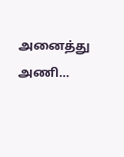அனைத்து அணி…